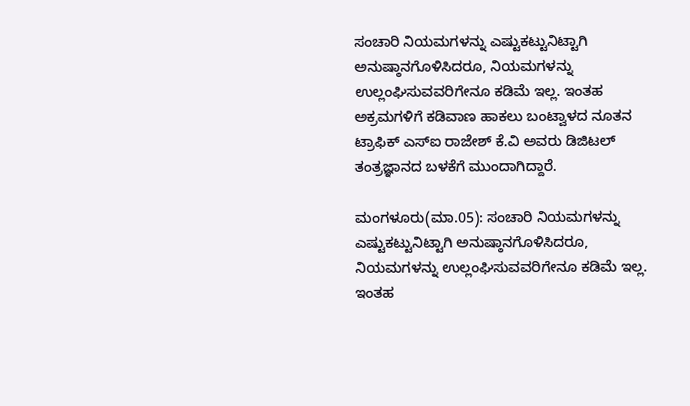ಸಂಚಾರಿ ನಿಯಮಗಳನ್ನು ಎಷ್ಟುಕಟ್ಟುನಿಟ್ಟಾಗಿ ಅನುಷ್ಠಾನಗೊಳಿಸಿದರೂ, ನಿಯಮಗಳನ್ನು ಉಲ್ಲಂಘಿಸುವವರಿಗೇನೂ ಕಡಿಮೆ ಇಲ್ಲ. ಇಂತಹ ಅಕ್ರಮಗಳಿಗೆ ಕಡಿವಾಣ ಹಾಕಲು ಬಂಟ್ವಾಳದ ನೂತನ ಟ್ರಾಫಿಕ್‌ ಎಸ್‌ಐ ರಾಜೇಶ್‌ ಕೆ.ವಿ ಅವರು ಡಿಜಿಟಲ್‌ ತಂತ್ರಜ್ಞಾನದ ಬಳಕೆಗೆ ಮುಂದಾಗಿದ್ದಾರೆ.

ಮಂಗಳೂರು(ಮಾ.05): ಸಂಚಾರಿ ನಿಯಮಗಳನ್ನು ಎಷ್ಟುಕಟ್ಟುನಿಟ್ಟಾಗಿ ಅನುಷ್ಠಾನಗೊಳಿಸಿದರೂ, ನಿಯಮಗಳನ್ನು ಉಲ್ಲಂಘಿಸುವವರಿಗೇನೂ ಕಡಿಮೆ ಇಲ್ಲ. ಇಂತಹ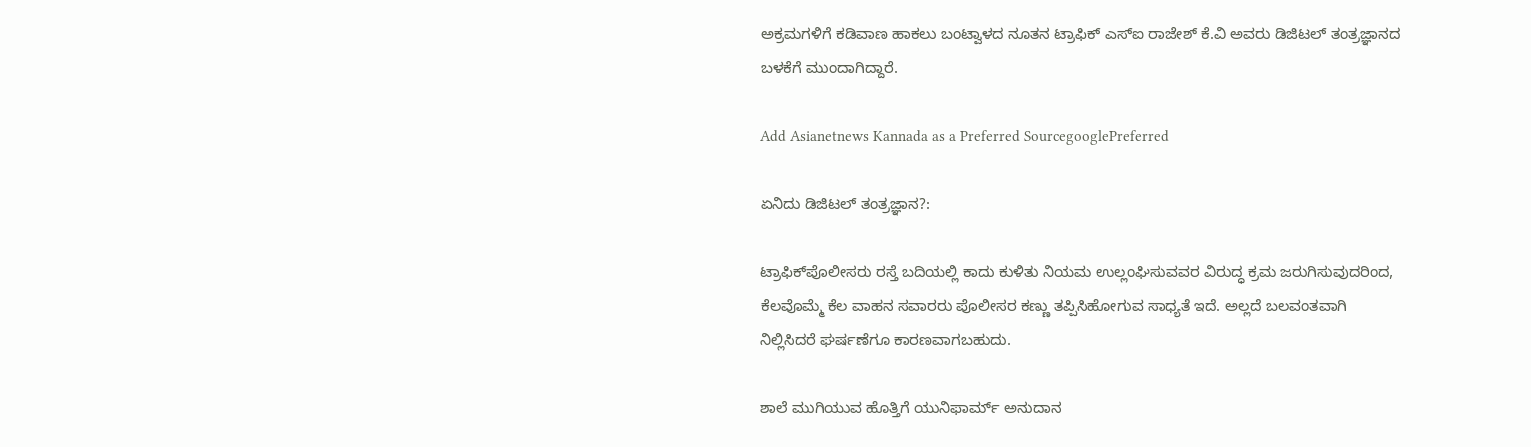ಅಕ್ರಮಗಳಿಗೆ ಕಡಿವಾಣ ಹಾಕಲು ಬಂಟ್ವಾಳದ ನೂತನ ಟ್ರಾಫಿಕ್‌ ಎಸ್‌ಐ ರಾಜೇಶ್‌ ಕೆ.ವಿ ಅವರು ಡಿಜಿಟಲ್‌ ತಂತ್ರಜ್ಞಾನದ ಬಳಕೆಗೆ ಮುಂದಾಗಿದ್ದಾರೆ.

Add Asianetnews Kannada as a Preferred SourcegooglePreferred

ಏನಿದು ಡಿಜಿಟಲ್‌ ತಂತ್ರಜ್ಞಾನ?:

ಟ್ರಾಫಿಕ್‌ಪೊಲೀಸರು ರಸ್ತೆ ಬದಿಯಲ್ಲಿ ಕಾದು ಕುಳಿತು ನಿಯಮ ಉಲ್ಲಂಘಿಸುವವರ ವಿರುದ್ಧ ಕ್ರಮ ಜರುಗಿಸುವುದರಿಂದ, ಕೆಲವೊಮ್ಮೆ ಕೆಲ ವಾಹನ ಸವಾರರು ಪೊಲೀಸರ ಕಣ್ಣು ತಪ್ಪಿಸಿಹೋಗುವ ಸಾಧ್ಯತೆ ಇದೆ. ಅಲ್ಲದೆ ಬಲವಂತವಾಗಿ ನಿಲ್ಲಿಸಿದರೆ ಘರ್ಷಣೆಗೂ ಕಾರಣವಾಗಬಹುದು.

ಶಾಲೆ ಮುಗಿಯುವ ಹೊತ್ತಿಗೆ ಯುನಿಫಾರ್ಮ್ ಅನುದಾನ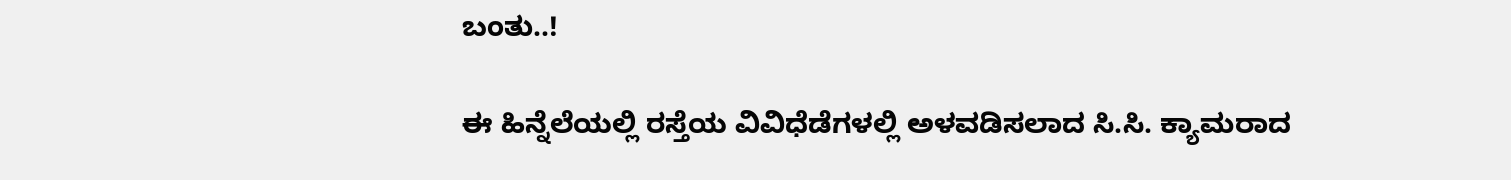ಬಂತು..!

ಈ ಹಿನ್ನೆಲೆಯಲ್ಲಿ ರಸ್ತೆಯ ವಿವಿಧೆಡೆಗಳಲ್ಲಿ ಅಳವಡಿಸಲಾದ ಸಿ.ಸಿ. ಕ್ಯಾಮರಾದ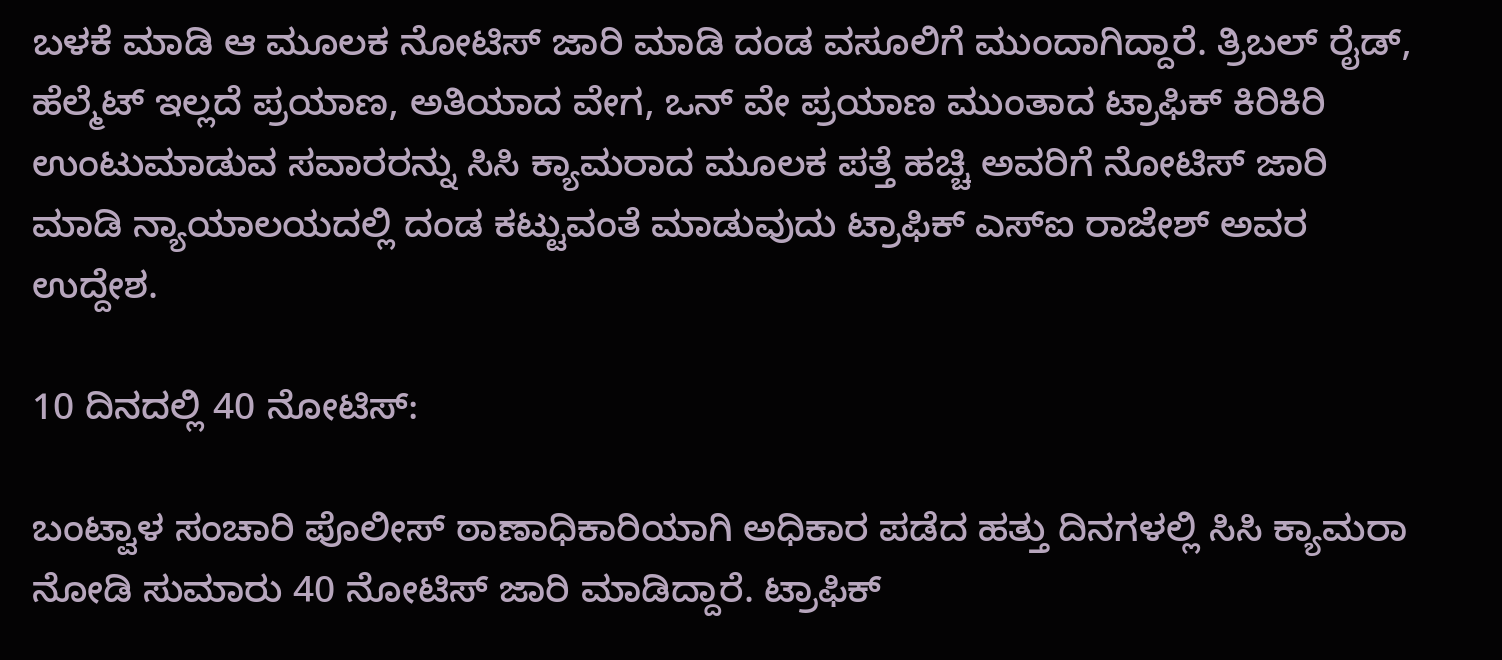ಬಳಕೆ ಮಾಡಿ ಆ ಮೂಲಕ ನೋಟಿಸ್‌ ಜಾರಿ ಮಾಡಿ ದಂಡ ವಸೂಲಿಗೆ ಮುಂದಾಗಿದ್ದಾರೆ. ತ್ರಿಬಲ್‌ ರೈಡ್‌, ಹೆಲ್ಮೆಟ್‌ ಇಲ್ಲದೆ ಪ್ರಯಾಣ, ಅತಿಯಾದ ವೇಗ, ಒನ್‌ ವೇ ಪ್ರಯಾಣ ಮುಂತಾದ ಟ್ರಾಫಿಕ್‌ ಕಿರಿಕಿರಿ ಉಂಟುಮಾಡುವ ಸವಾರರನ್ನು ಸಿಸಿ ಕ್ಯಾಮರಾದ ಮೂಲಕ ಪತ್ತೆ ಹಚ್ಚಿ ಅವರಿಗೆ ನೋಟಿಸ್‌ ಜಾರಿ ಮಾಡಿ ನ್ಯಾಯಾಲಯದಲ್ಲಿ ದಂಡ ಕಟ್ಟುವಂತೆ ಮಾಡುವುದು ಟ್ರಾಫಿಕ್‌ ಎಸ್‌ಐ ರಾಜೇಶ್‌ ಅವರ ಉದ್ದೇಶ.

10 ದಿನದಲ್ಲಿ 40 ನೋಟಿಸ್‌:

ಬಂಟ್ವಾಳ ಸಂಚಾರಿ ಪೊಲೀಸ್‌ ಠಾಣಾಧಿಕಾರಿಯಾಗಿ ಅಧಿಕಾರ ಪಡೆದ ಹತ್ತು ದಿನಗಳಲ್ಲಿ ಸಿಸಿ ಕ್ಯಾಮರಾ ನೋಡಿ ಸುಮಾರು 40 ನೋಟಿಸ್‌ ಜಾರಿ ಮಾಡಿದ್ದಾರೆ. ಟ್ರಾಫಿಕ್‌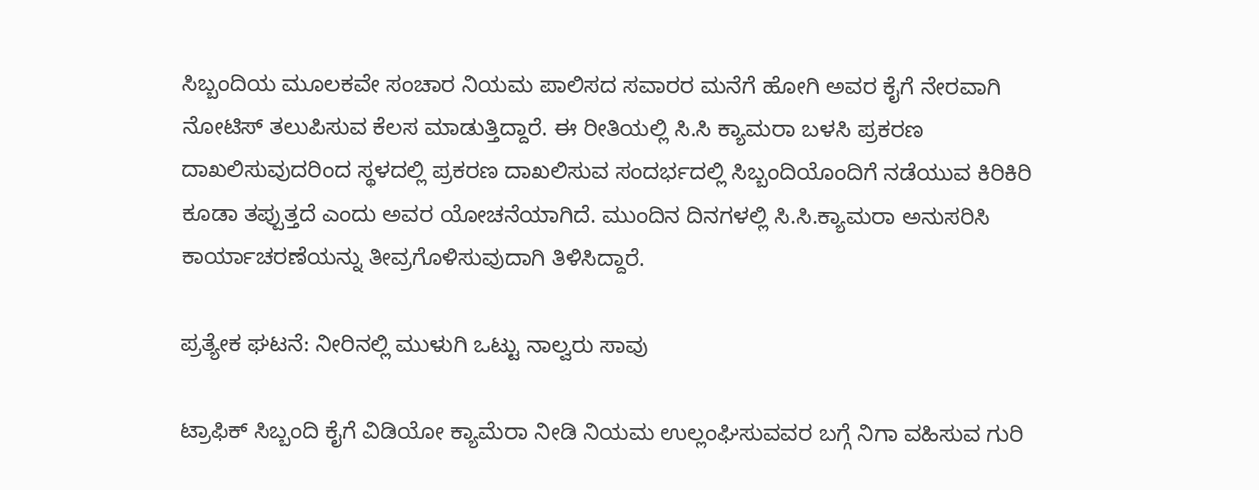ಸಿಬ್ಬಂದಿಯ ಮೂಲಕವೇ ಸಂಚಾರ ನಿಯಮ ಪಾಲಿಸದ ಸವಾರರ ಮನೆಗೆ ಹೋಗಿ ಅವರ ಕೈಗೆ ನೇರವಾಗಿ ನೋಟಿಸ್‌ ತಲುಪಿಸುವ ಕೆಲಸ ಮಾಡುತ್ತಿದ್ದಾರೆ. ಈ ರೀತಿಯಲ್ಲಿ ಸಿ.ಸಿ ಕ್ಯಾಮರಾ ಬಳಸಿ ಪ್ರಕರಣ ದಾಖಲಿಸುವುದರಿಂದ ಸ್ಥಳದಲ್ಲಿ ಪ್ರಕರಣ ದಾಖಲಿಸುವ ಸಂದರ್ಭದಲ್ಲಿ ಸಿಬ್ಬಂದಿಯೊಂದಿಗೆ ನಡೆಯುವ ಕಿರಿಕಿರಿ ಕೂಡಾ ತಪ್ಪುತ್ತದೆ ಎಂದು ಅವರ ಯೋಚನೆಯಾಗಿದೆ. ಮುಂದಿನ ದಿನಗಳಲ್ಲಿ ಸಿ.ಸಿ.ಕ್ಯಾಮರಾ ಅನುಸರಿಸಿ ಕಾರ್ಯಾಚರಣೆಯನ್ನು ತೀವ್ರಗೊಳಿಸುವುದಾಗಿ ತಿಳಿಸಿದ್ದಾರೆ.

ಪ್ರತ್ಯೇಕ ಘಟನೆ: ನೀರಿನಲ್ಲಿ ಮುಳುಗಿ ಒಟ್ಟು ನಾಲ್ವರು ಸಾವು

ಟ್ರಾಫಿಕ್‌ ಸಿಬ್ಬಂದಿ ಕೈಗೆ ವಿಡಿಯೋ ಕ್ಯಾಮೆರಾ ನೀಡಿ ನಿಯಮ ಉಲ್ಲಂಘಿಸುವವರ ಬಗ್ಗೆ ನಿಗಾ ವಹಿಸುವ ಗುರಿ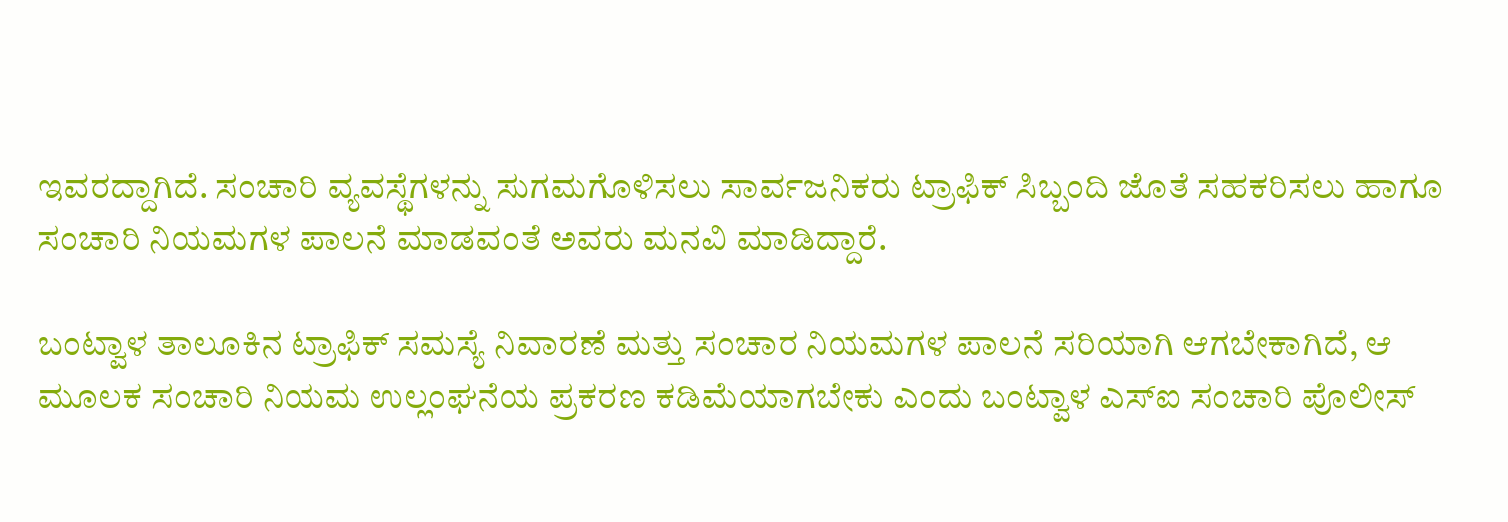ಇವರದ್ದಾಗಿದೆ. ಸಂಚಾರಿ ವ್ಯವಸ್ಥೆಗಳನ್ನು ಸುಗಮಗೊಳಿಸಲು ಸಾರ್ವಜನಿಕರು ಟ್ರಾಫಿಕ್‌ ಸಿಬ್ಬಂದಿ ಜೊತೆ ಸಹಕರಿಸಲು ಹಾಗೂ ಸಂಚಾರಿ ನಿಯಮಗಳ ಪಾಲನೆ ಮಾಡವಂತೆ ಅವರು ಮನವಿ ಮಾಡಿದ್ದಾರೆ.

ಬಂಟ್ವಾಳ ತಾಲೂಕಿನ ಟ್ರಾಫಿಕ್‌ ಸಮಸ್ಯೆ ನಿವಾರಣೆ ಮತ್ತು ಸಂಚಾರ ನಿಯಮಗಳ ಪಾಲನೆ ಸರಿಯಾಗಿ ಆಗಬೇಕಾಗಿದೆ, ಆ ಮೂಲಕ ಸಂಚಾರಿ ನಿಯಮ ಉಲ್ಲಂಘನೆಯ ಪ್ರಕರಣ ಕಡಿಮೆಯಾಗಬೇಕು ಎಂದು ಬಂಟ್ವಾಳ ಎಸ್‌ಐ ಸಂಚಾರಿ ಪೊಲೀಸ್‌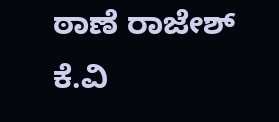ಠಾಣೆ ರಾಜೇಶ್‌ ಕೆ.ವಿ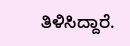ತಿಳಿಸಿದ್ದಾರೆ.